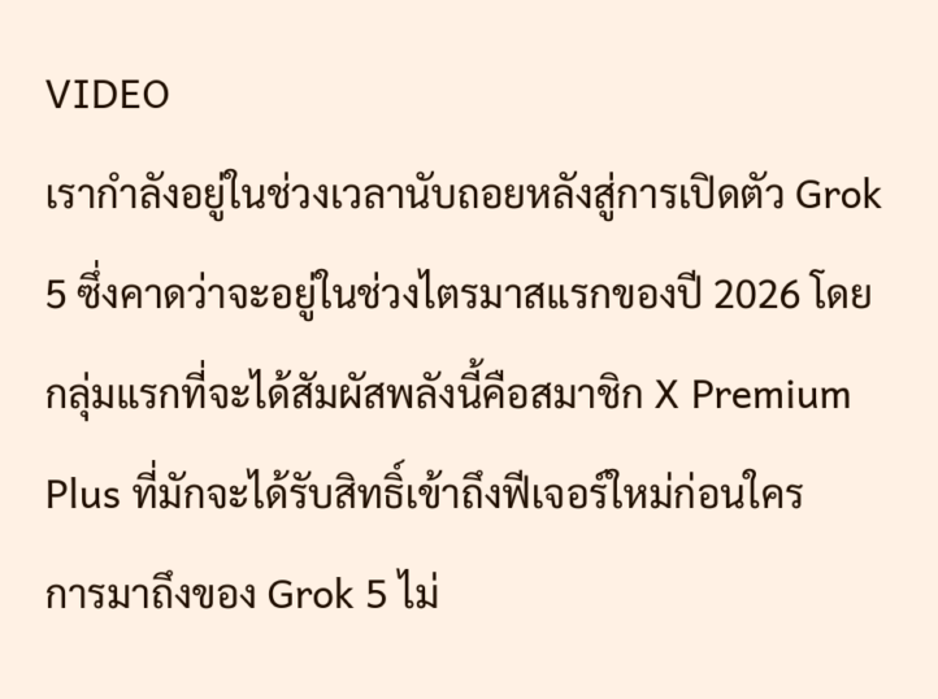VIDEO
เรากำลังอยู่ในช่วงเวลานับถอยหลังสู่การเปิดตัว Grok 5 ซึ่งคาดว่าจะอยู่ในช่วงไตรมาสแรกของปี 2026 โดยกลุ่มแรกที่จะได้สัมผัสพลังนี้คือสมาชิก X Premium Plus ที่มักจะได้รับสิทธิ์เข้าถึงฟีเจอร์ใหม่ก่อนใคร
การมาถึงของ Grok 5 ไม่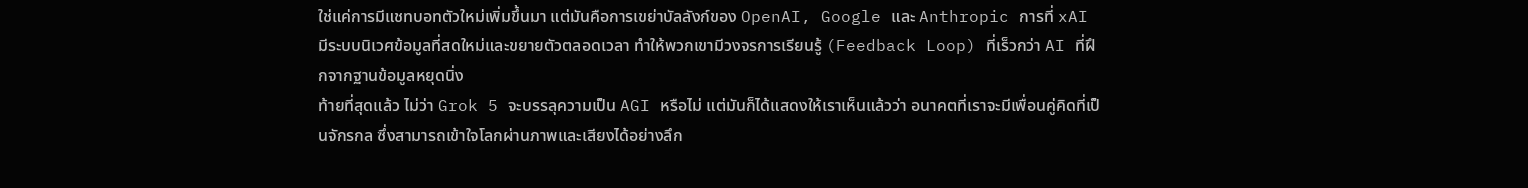ใช่แค่การมีแชทบอทตัวใหม่เพิ่มขึ้นมา แต่มันคือการเขย่าบัลลังก์ของ OpenAI, Google และ Anthropic การที่ xAI มีระบบนิเวศข้อมูลที่สดใหม่และขยายตัวตลอดเวลา ทำให้พวกเขามีวงจรการเรียนรู้ (Feedback Loop) ที่เร็วกว่า AI ที่ฝึกจากฐานข้อมูลหยุดนิ่ง
ท้ายที่สุดแล้ว ไม่ว่า Grok 5 จะบรรลุความเป็น AGI หรือไม่ แต่มันก็ได้แสดงให้เราเห็นแล้วว่า อนาคตที่เราจะมีเพื่อนคู่คิดที่เป็นจักรกล ซึ่งสามารถเข้าใจโลกผ่านภาพและเสียงได้อย่างลึก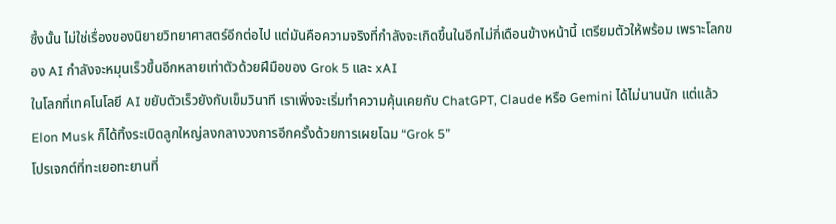ซึ้งนั้น ไม่ใช่เรื่องของนิยายวิทยาศาสตร์อีกต่อไป แต่มันคือความจริงที่กำลังจะเกิดขึ้นในอีกไม่กี่เดือนข้างหน้านี้ เตรียมตัวให้พร้อม เพราะโลกของ AI กำลังจะหมุนเร็วขึ้นอีกหลายเท่าตัวด้วยฝีมือของ Grok 5 และ xAI
ในโลกที่เทคโนโลยี AI ขยับตัวเร็วยังกับเข็มวินาที เราเพิ่งจะเริ่มทำความคุ้นเคยกับ ChatGPT, Claude หรือ Gemini ได้ไม่นานนัก แต่แล้ว Elon Musk ก็ได้ทิ้งระเบิดลูกใหญ่ลงกลางวงการอีกครั้งด้วยการเผยโฉม “Grok 5”
โปรเจกต์ที่ทะเยอทะยานที่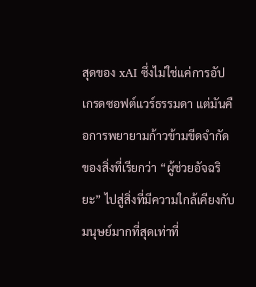สุดของ xAI ซึ่งไม่ใช่แค่การอัปเกรดซอฟต์แวร์ธรรมดา แต่มันคือการพยายามก้าวข้ามขีดจำกัดของสิ่งที่เรียกว่า “ผู้ช่วยอัจฉริยะ” ไปสู่สิ่งที่มีความใกล้เคียงกับมนุษย์มากที่สุดเท่าที่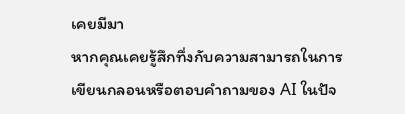เคยมีมา
หากคุณเคยรู้สึกทึ่งกับความสามารถในการเขียนกลอนหรือตอบคำถามของ AI ในปัจ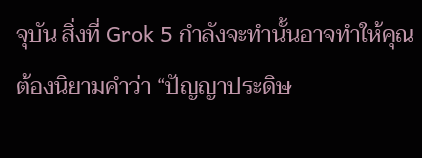จุบัน สิ่งที่ Grok 5 กำลังจะทำนั้นอาจทำให้คุณต้องนิยามคำว่า “ปัญญาประดิษ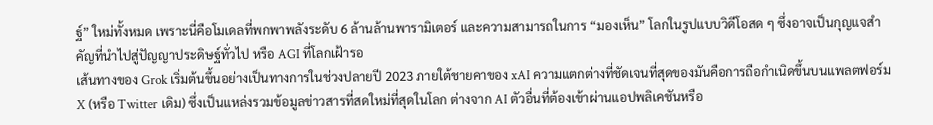ฐ์” ใหม่ทั้งหมด เพราะนี่คือโมเดลที่พกพาพลังระดับ 6 ล้านล้านพารามิเตอร์ และความสามารถในการ “มองเห็น” โลกในรูปแบบวิดีโอสด ๆ ซึ่งอาจเป็นกุญแจสำคัญที่นำไปสู่ปัญญาประดิษฐ์ทั่วไป หรือ AGI ที่โลกเฝ้ารอ
เส้นทางของ Grok เริ่มต้นขึ้นอย่างเป็นทางการในช่วงปลายปี 2023 ภายใต้ชายคาของ xAI ความแตกต่างที่ชัดเจนที่สุดของมันคือการถือกำเนิดขึ้นบนแพลตฟอร์ม X (หรือ Twitter เดิม) ซึ่งเป็นแหล่งรวมข้อมูลข่าวสารที่สดใหม่ที่สุดในโลก ต่างจาก AI ตัวอื่นที่ต้องเข้าผ่านแอปพลิเคชันหรือ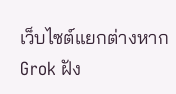เว็บไซต์แยกต่างหาก Grok ฝัง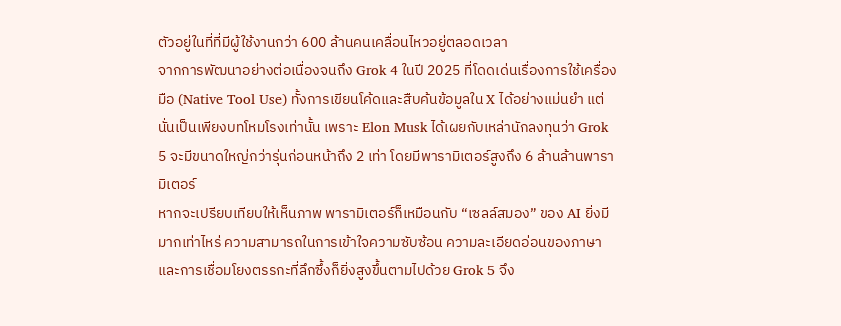ตัวอยู่ในที่ที่มีผู้ใช้งานกว่า 600 ล้านคนเคลื่อนไหวอยู่ตลอดเวลา
จากการพัฒนาอย่างต่อเนื่องจนถึง Grok 4 ในปี 2025 ที่โดดเด่นเรื่องการใช้เครื่องมือ (Native Tool Use) ทั้งการเขียนโค้ดและสืบค้นข้อมูลใน X ได้อย่างแม่นยำ แต่นั่นเป็นเพียงบทโหมโรงเท่านั้น เพราะ Elon Musk ได้เผยกับเหล่านักลงทุนว่า Grok 5 จะมีขนาดใหญ่กว่ารุ่นก่อนหน้าถึง 2 เท่า โดยมีพารามิเตอร์สูงถึง 6 ล้านล้านพารามิเตอร์
หากจะเปรียบเทียบให้เห็นภาพ พารามิเตอร์ก็เหมือนกับ “เซลล์สมอง” ของ AI ยิ่งมีมากเท่าไหร่ ความสามารถในการเข้าใจความซับซ้อน ความละเอียดอ่อนของภาษา และการเชื่อมโยงตรรกะที่ลึกซึ้งก็ยิ่งสูงขึ้นตามไปด้วย Grok 5 จึง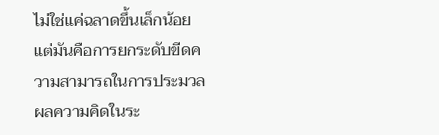ไม่ใช่แค่ฉลาดขึ้นเล็กน้อย แต่มันคือการยกระดับขีดความสามารถในการประมวลผลความคิดในระ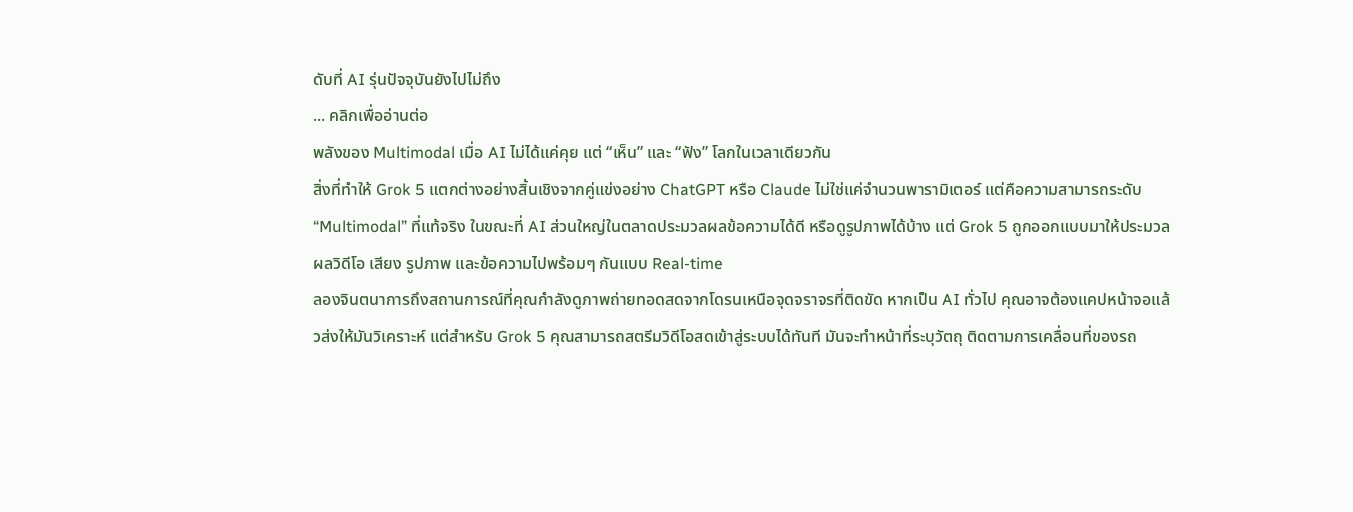ดับที่ AI รุ่นปัจจุบันยังไปไม่ถึง
... คลิกเพื่ออ่านต่อ
พลังของ Multimodal เมื่อ AI ไม่ได้แค่คุย แต่ “เห็น” และ “ฟัง” โลกในเวลาเดียวกัน
สิ่งที่ทำให้ Grok 5 แตกต่างอย่างสิ้นเชิงจากคู่แข่งอย่าง ChatGPT หรือ Claude ไม่ใช่แค่จำนวนพารามิเตอร์ แต่คือความสามารถระดับ “Multimodal” ที่แท้จริง ในขณะที่ AI ส่วนใหญ่ในตลาดประมวลผลข้อความได้ดี หรือดูรูปภาพได้บ้าง แต่ Grok 5 ถูกออกแบบมาให้ประมวลผลวิดีโอ เสียง รูปภาพ และข้อความไปพร้อมๆ กันแบบ Real-time
ลองจินตนาการถึงสถานการณ์ที่คุณกำลังดูภาพถ่ายทอดสดจากโดรนเหนือจุดจราจรที่ติดขัด หากเป็น AI ทั่วไป คุณอาจต้องแคปหน้าจอแล้วส่งให้มันวิเคราะห์ แต่สำหรับ Grok 5 คุณสามารถสตรีมวิดีโอสดเข้าสู่ระบบได้ทันที มันจะทำหน้าที่ระบุวัตถุ ติดตามการเคลื่อนที่ของรถ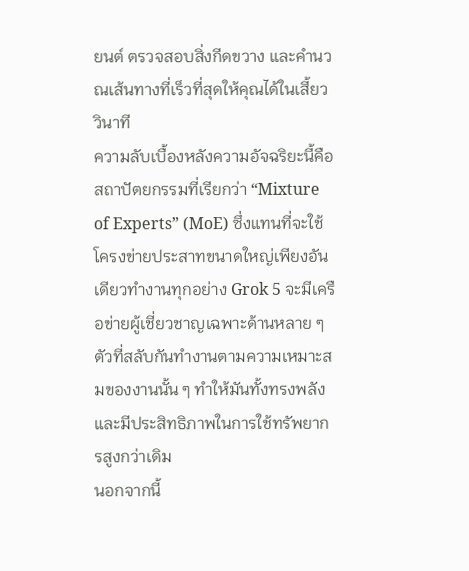ยนต์ ตรวจสอบสิ่งกีดขวาง และคำนวณเส้นทางที่เร็วที่สุดให้คุณได้ในเสี้ยววินาที
ความลับเบื้องหลังความอัจฉริยะนี้คือสถาปัตยกรรมที่เรียกว่า “Mixture of Experts” (MoE) ซึ่งแทนที่จะใช้โครงข่ายประสาทขนาดใหญ่เพียงอันเดียวทำงานทุกอย่าง Grok 5 จะมีเครือข่ายผู้เชี่ยวชาญเฉพาะด้านหลาย ๆ ตัวที่สลับกันทำงานตามความเหมาะสมของงานนั้น ๆ ทำให้มันทั้งทรงพลังและมีประสิทธิภาพในการใช้ทรัพยากรสูงกว่าเดิม
นอกจากนี้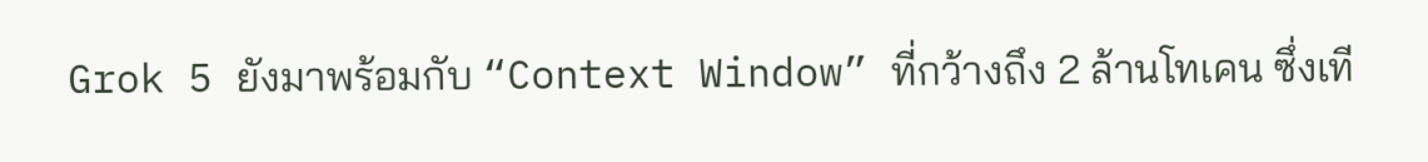Grok 5 ยังมาพร้อมกับ “Context Window” ที่กว้างถึง 2 ล้านโทเคน ซึ่งเที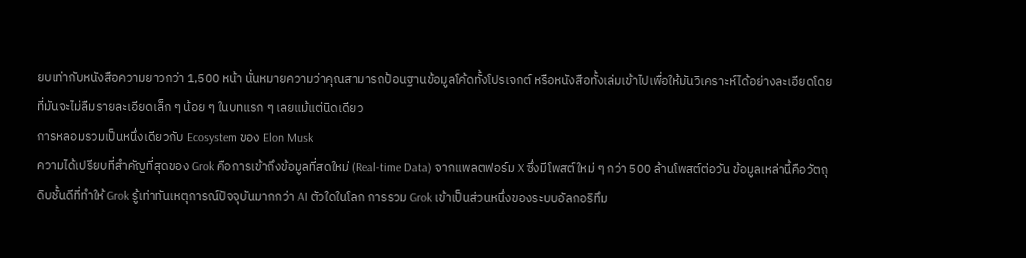ยบเท่ากับหนังสือความยาวกว่า 1,500 หน้า นั่นหมายความว่าคุณสามารถป้อนฐานข้อมูลโค้ดทั้งโปรเจกต์ หรือหนังสือทั้งเล่มเข้าไปเพื่อให้มันวิเคราะห์ได้อย่างละเอียดโดยที่มันจะไม่ลืมรายละเอียดเล็ก ๆ น้อย ๆ ในบทแรก ๆ เลยแม้แต่นิดเดียว
การหลอมรวมเป็นหนึ่งเดียวกับ Ecosystem ของ Elon Musk
ความได้เปรียบที่สำคัญที่สุดของ Grok คือการเข้าถึงข้อมูลที่สดใหม่ (Real-time Data) จากแพลตฟอร์ม X ซึ่งมีโพสต์ใหม่ ๆ กว่า 500 ล้านโพสต์ต่อวัน ข้อมูลเหล่านี้คือวัตถุดิบชั้นดีที่ทำให้ Grok รู้เท่าทันเหตุการณ์ปัจจุบันมากกว่า AI ตัวใดในโลก การรวม Grok เข้าเป็นส่วนหนึ่งของระบบอัลกอริทึม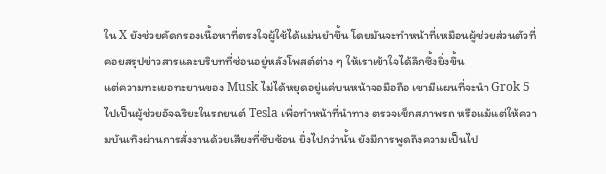ใน X ยังช่วยคัดกรองเนื้อหาที่ตรงใจผู้ใช้ได้แม่นยำขึ้น โดยมันจะทำหน้าที่เหมือนผู้ช่วยส่วนตัวที่คอยสรุปข่าวสารและบริบทที่ซ่อนอยู่หลังโพสต์ต่าง ๆ ให้เราเข้าใจได้ลึกซึ้งยิ่งขึ้น
แต่ความทะเยอทะยานของ Musk ไม่ได้หยุดอยู่แค่บนหน้าจอมือถือ เขามีแผนที่จะนำ Grok 5 ไปเป็นผู้ช่วยอัจฉริยะในรถยนต์ Tesla เพื่อทำหน้าที่นำทาง ตรวจเช็กสภาพรถ หรือแม้แต่ให้ความบันเทิงผ่านการสั่งงานด้วยเสียงที่ซับซ้อน ยิ่งไปกว่านั้น ยังมีการพูดถึงความเป็นไป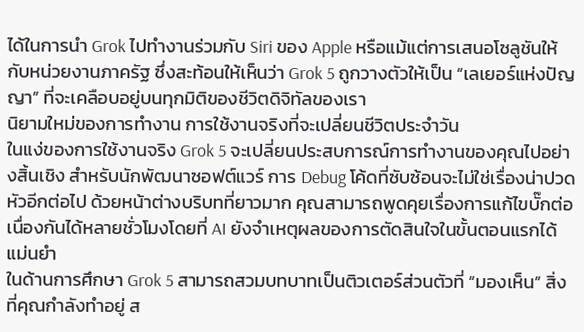ได้ในการนำ Grok ไปทำงานร่วมกับ Siri ของ Apple หรือแม้แต่การเสนอโซลูชันให้กับหน่วยงานภาครัฐ ซึ่งสะท้อนให้เห็นว่า Grok 5 ถูกวางตัวให้เป็น “เลเยอร์แห่งปัญญา” ที่จะเคลือบอยู่บนทุกมิติของชีวิตดิจิทัลของเรา
นิยามใหม่ของการทำงาน การใช้งานจริงที่จะเปลี่ยนชีวิตประจำวัน
ในแง่ของการใช้งานจริง Grok 5 จะเปลี่ยนประสบการณ์การทำงานของคุณไปอย่างสิ้นเชิง สำหรับนักพัฒนาซอฟต์แวร์ การ Debug โค้ดที่ซับซ้อนจะไม่ใช่เรื่องน่าปวดหัวอีกต่อไป ด้วยหน้าต่างบริบทที่ยาวมาก คุณสามารถพูดคุยเรื่องการแก้ไขบั๊กต่อเนื่องกันได้หลายชั่วโมงโดยที่ AI ยังจำเหตุผลของการตัดสินใจในขั้นตอนแรกได้แม่นยำ
ในด้านการศึกษา Grok 5 สามารถสวมบทบาทเป็นติวเตอร์ส่วนตัวที่ “มองเห็น” สิ่งที่คุณกำลังทำอยู่ ส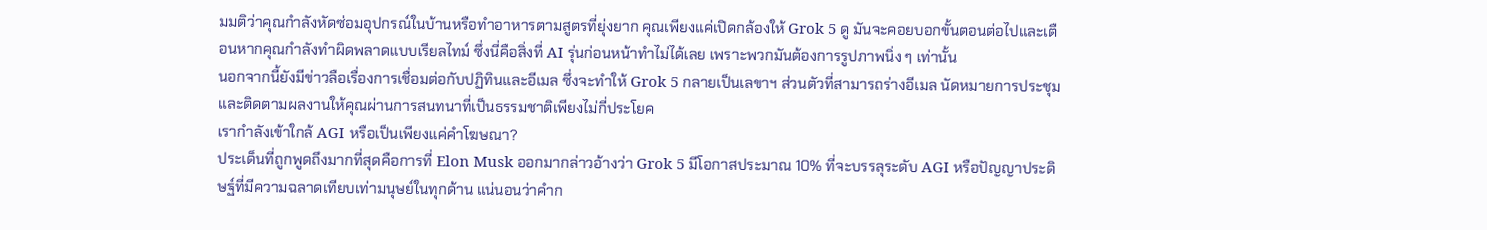มมติว่าคุณกำลังหัดซ่อมอุปกรณ์ในบ้านหรือทำอาหารตามสูตรที่ยุ่งยาก คุณเพียงแค่เปิดกล้องให้ Grok 5 ดู มันจะคอยบอกขั้นตอนต่อไปและเตือนหากคุณกำลังทำผิดพลาดแบบเรียลไทม์ ซึ่งนี่คือสิ่งที่ AI รุ่นก่อนหน้าทำไม่ได้เลย เพราะพวกมันต้องการรูปภาพนิ่ง ๆ เท่านั้น
นอกจากนี้ยังมีข่าวลือเรื่องการเชื่อมต่อกับปฏิทินและอีเมล ซึ่งจะทำให้ Grok 5 กลายเป็นเลขาฯ ส่วนตัวที่สามารถร่างอีเมล นัดหมายการประชุม และติดตามผลงานให้คุณผ่านการสนทนาที่เป็นธรรมชาติเพียงไม่กี่ประโยค
เรากำลังเข้าใกล้ AGI หรือเป็นเพียงแค่คำโฆษณา?
ประเด็นที่ถูกพูดถึงมากที่สุดคือการที่ Elon Musk ออกมากล่าวอ้างว่า Grok 5 มีโอกาสประมาณ 10% ที่จะบรรลุระดับ AGI หรือปัญญาประดิษฐ์ที่มีความฉลาดเทียบเท่ามนุษย์ในทุกด้าน แน่นอนว่าคำก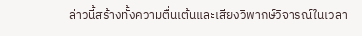ล่าวนี้สร้างทั้งความตื่นเต้นและเสียงวิพากษ์วิจารณ์ในเวลา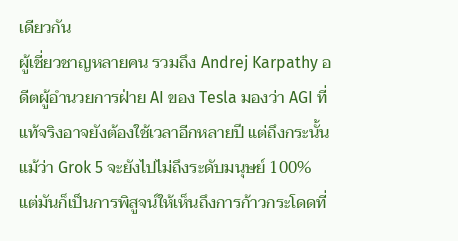เดียวกัน
ผู้เชี่ยวชาญหลายคน รวมถึง Andrej Karpathy อดีตผู้อำนวยการฝ่าย AI ของ Tesla มองว่า AGI ที่แท้จริงอาจยังต้องใช้เวลาอีกหลายปี แต่ถึงกระนั้น แม้ว่า Grok 5 จะยังไปไม่ถึงระดับมนุษย์ 100% แต่มันก็เป็นการพิสูจน์ให้เห็นถึงการก้าวกระโดดที่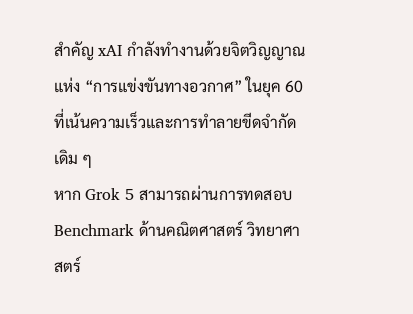สำคัญ xAI กำลังทำงานด้วยจิตวิญญาณแห่ง “การแข่งขันทางอวกาศ” ในยุค 60 ที่เน้นความเร็วและการทำลายขีดจำกัดเดิม ๆ
หาก Grok 5 สามารถผ่านการทดสอบ Benchmark ด้านคณิตศาสตร์ วิทยาศาสตร์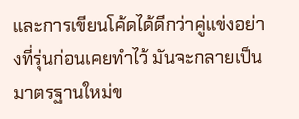และการเขียนโค้ดได้ดีกว่าคู่แข่งอย่างที่รุ่นก่อนเคยทำไว้ มันจะกลายเป็นมาตรฐานใหม่ข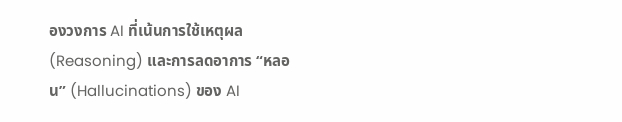องวงการ AI ที่เน้นการใช้เหตุผล (Reasoning) และการลดอาการ “หลอน” (Hallucinations) ของ AI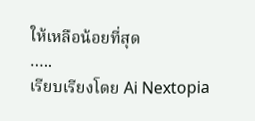ให้เหลือน้อยที่สุด
…..
เรียบเรียงโดย Ai Nextopia